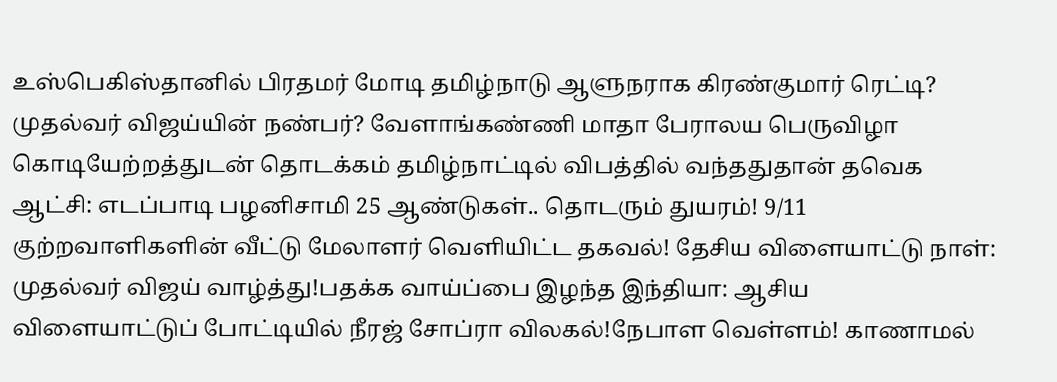உஸ்பெகிஸ்தானில் பிரதமர் மோடி தமிழ்நாடு ஆளுநராக கிரண்குமார் ரெட்டி? முதல்வர் விஜய்யின் நண்பர்? வேளாங்கண்ணி மாதா பேராலய பெருவிழா கொடியேற்றத்துடன் தொடக்கம் தமிழ்நாட்டில் விபத்தில் வந்ததுதான் தவெக ஆட்சி: எடப்பாடி பழனிசாமி 25 ஆண்டுகள்.. தொடரும் துயரம்! 9/11 குற்றவாளிகளின் வீட்டு மேலாளர் வெளியிட்ட தகவல்! தேசிய விளையாட்டு நாள்: முதல்வர் விஜய் வாழ்த்து!பதக்க வாய்ப்பை இழந்த இந்தியா: ஆசிய விளையாட்டுப் போட்டியில் நீரஜ் சோப்ரா விலகல்!நேபாள வெள்ளம்! காணாமல்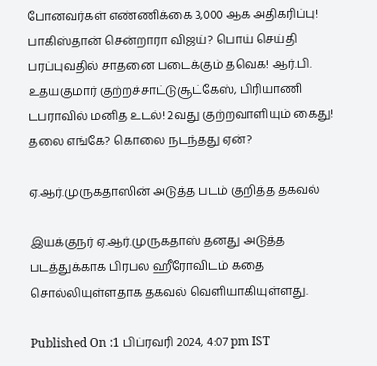போனவர்கள் எண்ணிக்கை 3,000 ஆக அதிகரிப்பு! பாகிஸ்தான் சென்றாரா விஜய்? பொய் செய்தி பரப்புவதில் சாதனை படைக்கும் தவெக! ஆர்.பி. உதயகுமார் குற்றச்சாட்டுசூட்கேஸ், பிரியாணி டபராவில் மனித உடல்! 2வது குற்றவாளியும் கைது! தலை எங்கே? கொலை நடந்தது ஏன்?

ஏ.ஆர்.முருகதாஸின் அடுத்த படம் குறித்த தகவல்

இயக்குநர் ஏ.ஆர்.முருகதாஸ் தனது அடுத்த படத்துக்காக பிரபல ஹீரோவிடம் கதை சொல்லியுள்ளதாக தகவல் வெளியாகியுள்ளது.

Published On :1 பிப்ரவரி 2024, 4:07 pm IST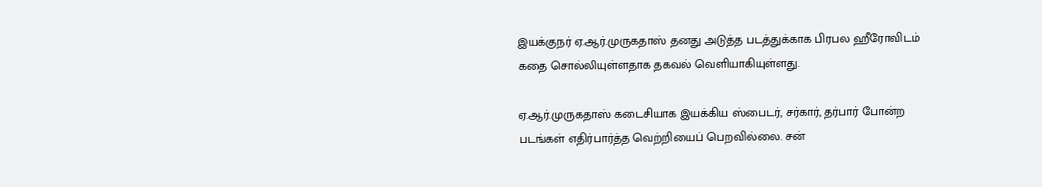இயக்குநர் ஏ.ஆர்.முருகதாஸ் தனது அடுத்த படத்துக்காக பிரபல ஹீரோவிடம் கதை சொல்லியுள்ளதாக தகவல் வெளியாகியுள்ளது.

ஏ.ஆர்.முருகதாஸ் கடைசியாக இயக்கிய ஸ்பைடர், சர்கார், தர்பார் போன்ற படங்கள் எதிர்பார்த்த வெற்றியைப் பெறவில்லை. சன்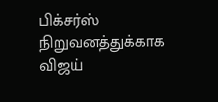பிக்சர்ஸ் நிறுவனத்துக்காக விஜய்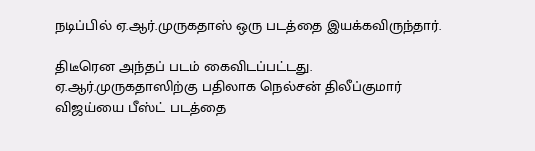நடிப்பில் ஏ.ஆர்.முருகதாஸ் ஒரு படத்தை இயக்கவிருந்தார்.

திடீரென அந்தப் படம் கைவிடப்பட்டது. ஏ.ஆர்.முருகதாஸிற்கு பதிலாக நெல்சன் திலீப்குமார் விஜய்யை பீஸ்ட் படத்தை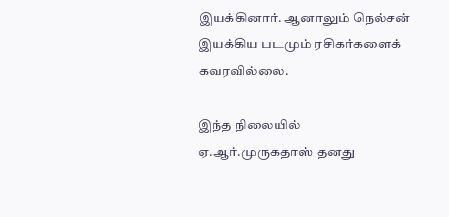இயக்கினார். ஆனாலும் நெல்சன் இயக்கிய படமும் ரசிகர்களைக் கவரவில்லை.

இந்த நிலையில் ஏ.ஆர்.முருகதாஸ் தனது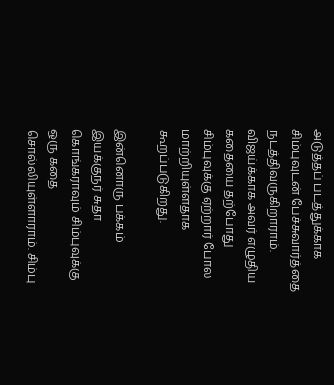அடுத்தப் படத்துக்காக சிம்புவுடன் பேச்சுவார்த்தை நடத்திவருகிறாராம். விஜய்க்காக அவர் எழுதிய கதையை தற்போது சிம்புவுக்கு ஏற்றார் போல மாற்றியுள்ளதாக கூறப்படுகிறது.

இன்னொரு பக்கம் இயக்குநர் சுதா கொங்கராவும் சிம்புவுக்கு ஒரு கதை சொல்லியுள்ளாராம். சிம்பு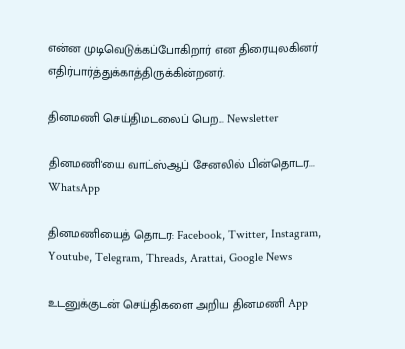என்ன முடிவெடுக்கப்போகிறார் என திரையுலகினர் எதிர்பார்த்துக்காத்திருக்கின்றனர்.

தினமணி செய்திமடலைப் பெற... Newsletter

தினமணி'யை வாட்ஸ்ஆப் சேனலில் பின்தொடர... WhatsApp

தினமணியைத் தொடர: Facebook, Twitter, Instagram, Youtube, Telegram, Threads, Arattai, Google News

உடனுக்குடன் செய்திகளை அறிய தினமணி App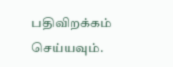பதிவிறக்கம் செய்யவும்.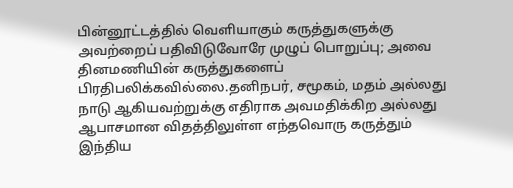பின்னூட்டத்தில் வெளியாகும் கருத்துகளுக்கு அவற்றைப் பதிவிடுவோரே முழுப் பொறுப்பு; அவை தினமணியின் கருத்துகளைப் பிரதிபலிக்கவில்லை.தனிநபர், சமூகம், மதம் அல்லது நாடு ஆகியவற்றுக்கு எதிராக அவமதிக்கிற அல்லது ஆபாசமான விதத்திலுள்ள எந்தவொரு கருத்தும் இந்திய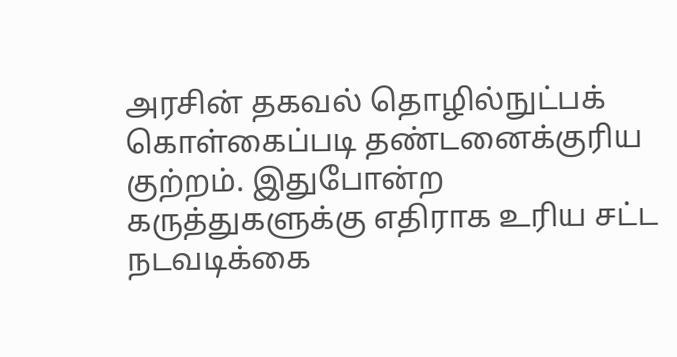அரசின் தகவல் தொழில்நுட்பக் கொள்கைப்படி தண்டனைக்குரிய குற்றம். இதுபோன்ற கருத்துகளுக்கு எதிராக உரிய சட்ட நடவடிக்கை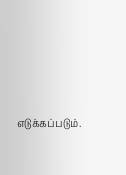எடுக்கப்படும்.